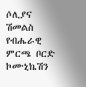ሶሊያና ሽመልስ የብሔራዊ ምርጫ ቦርድ ኮሙኒኬሽን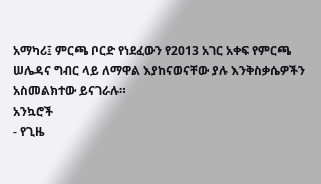አማካሪ፤ ምርጫ ቦርድ የነደፈውን የ2013 አገር አቀፍ የምርጫ ሠሌዳና ግብር ላይ ለማዋል እያከናወናቸው ያሉ እንቅስቃሴዎችን አስመልክተው ይናገራሉ።
አንኳሮች
- የጊዜ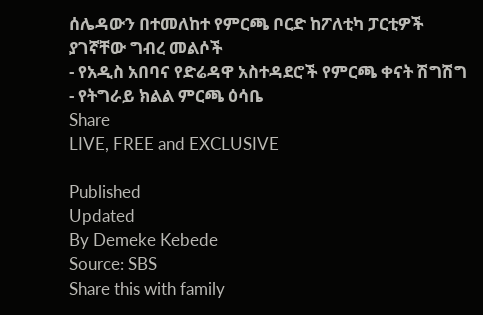ሰሌዳውን በተመለከተ የምርጫ ቦርድ ከፖለቲካ ፓርቲዎች ያገኛቸው ግብረ መልሶች
- የአዲስ አበባና የድሬዳዋ አስተዳደሮች የምርጫ ቀናት ሽግሽግ
- የትግራይ ክልል ምርጫ ዕሳቤ
Share
LIVE, FREE and EXCLUSIVE

Published
Updated
By Demeke Kebede
Source: SBS
Share this with family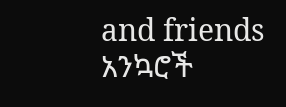and friends
አንኳሮች